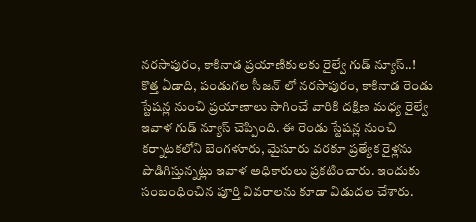నరసాపురం, కాకినాడ ప్రయాణికులకు రైల్వే గుడ్ న్యూస్..!
కొత్త ఏడాది, పండుగల సీజన్ లో నరసాపురం, కాకినాడ రెండు స్టేషన్ల నుంచి ప్రయాణాలు సాగించే వారికి దక్షిణ మధ్య రైల్వే ఇవాళ గుడ్ న్యూస్ చెప్పింది. ఈ రెండు స్టేషన్ల నుంచి కర్నాటకలోని బెంగళూరు, మైసూరు వరకూ ప్రత్యేక రైళ్లను పొడిగిస్తున్నట్లు ఇవాళ అధికారులు ప్రకటించారు. ఇందుకు సంబంధించిన పూర్తి వివరాలను కూడా విడుదల చేశారు.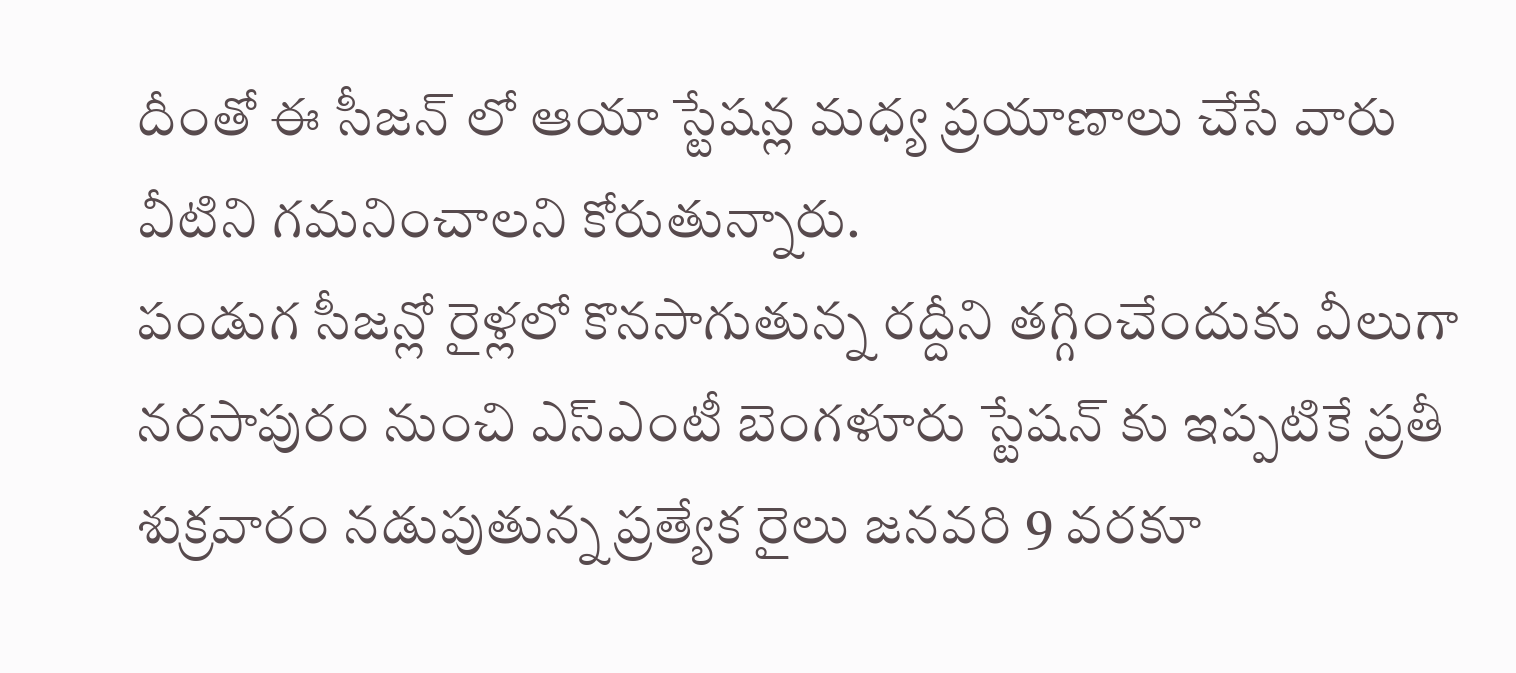దీంతో ఈ సీజన్ లో ఆయా స్టేషన్ల మధ్య ప్రయాణాలు చేసే వారు వీటిని గమనించాలని కోరుతున్నారు.
పండుగ సీజన్లో రైళ్లలో కొనసాగుతున్న రద్దీని తగ్గించేందుకు వీలుగా నరసాపురం నుంచి ఎస్ఎంటీ బెంగళూరు స్టేషన్ కు ఇప్పటికే ప్రతీ శుక్రవారం నడుపుతున్న ప్రత్యేక రైలు జనవరి 9 వరకూ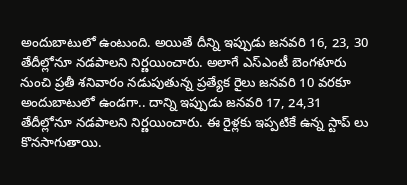అందుబాటులో ఉంటుంది. అయితే దీన్ని ఇప్పుడు జనవరి 16, 23, 30 తేదీల్లోనూ నడపాలని నిర్ణయించారు. అలాగే ఎస్ఎంటీ బెంగళూరు నుంచి ప్రతీ శనివారం నడుపుతున్న ప్రత్యేక రైలు జనవరి 10 వరకూ అందుబాటులో ఉండగా.. దాన్ని ఇప్పుడు జనవరి 17, 24,31 తేదీల్లోనూ నడపాలని నిర్ణయించారు. ఈ రైళ్లకు ఇప్పటికే ఉన్న స్టాప్ లు కొనసాగుతాయి.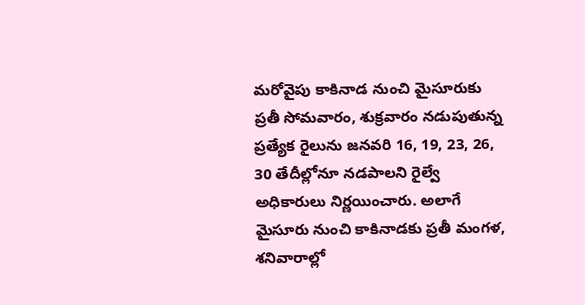మరోవైపు కాకినాడ నుంచి మైసూరుకు ప్రతీ సోమవారం, శుక్రవారం నడుపుతున్న ప్రత్యేక రైలును జనవరి 16, 19, 23, 26, 30 తేదీల్లోనూ నడపాలని రైల్వే అధికారులు నిర్ణయించారు. అలాగే మైసూరు నుంచి కాకినాడకు ప్రతీ మంగళ, శనివారాల్లో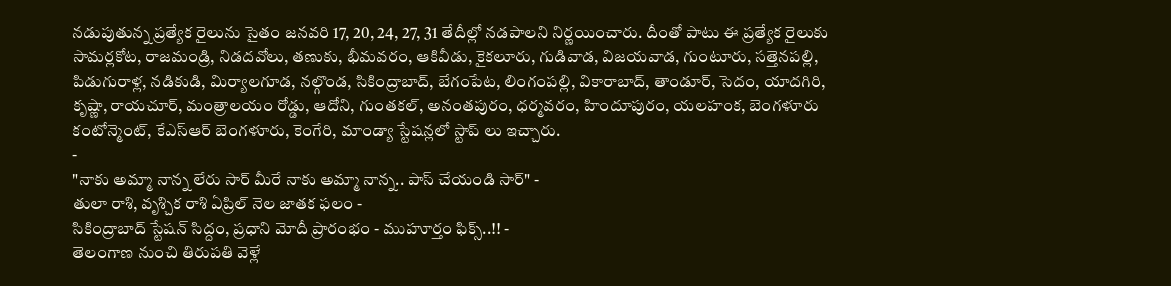నడుపుతున్న ప్రత్యేక రైలును సైతం జనవరి 17, 20, 24, 27, 31 తేదీల్లో నడపాలని నిర్ణయించారు. దీంతో పాటు ఈ ప్రత్యేక రైలుకు సామర్లకోట, రాజమండ్రి, నిడదవోలు, తణుకు, భీమవరం, ఆకివీడు, కైకలూరు, గుడివాడ, విజయవాడ, గుంటూరు, సత్తెనపల్లి, పిడుగురాళ్ల, నడికుడి, మిర్యాలగూడ, నల్గొండ, సికింద్రాబాద్, బేగంపేట, లింగంపల్లి, వికారాబాద్, తాండూర్, సెదం, యాదగిరి, కృష్ణా, రాయచూర్, మంత్రాలయం రోడ్డు, ఆదోని, గుంతకల్, అనంతపురం, ధర్మవరం, హిందూపురం, యలహంక, బెంగళూరు కంటోన్మెంట్, కేఎస్ఆర్ బెంగళూరు, కెంగేరి, మాండ్యా స్టేషన్లలో స్టాప్ లు ఇచ్చారు.
-
"నాకు అమ్మా నాన్న లేరు సార్ మీరే నాకు అమ్మా నాన్న.. పాస్ చేయండి సార్" -
తులా రాశి, వృశ్చిక రాశి ఏప్రిల్ నెల జాతక ఫలం -
సికింద్రాబాద్ స్టేషన్ సిద్దం, ప్రధాని మోదీ ప్రారంభం - ముహూర్తం ఫిక్స్..!! -
తెలంగాణ నుంచి తిరుపతి వెళ్లే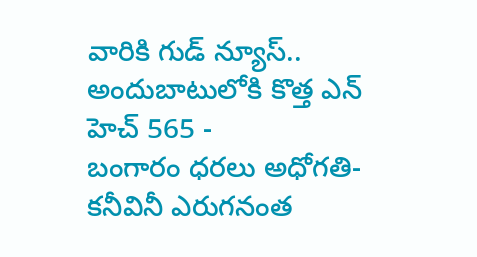వారికి గుడ్ న్యూస్.. అందుబాటులోకి కొత్త ఎన్ హెచ్ 565 -
బంగారం ధరలు అధోగతి- కనీవినీ ఎరుగనంత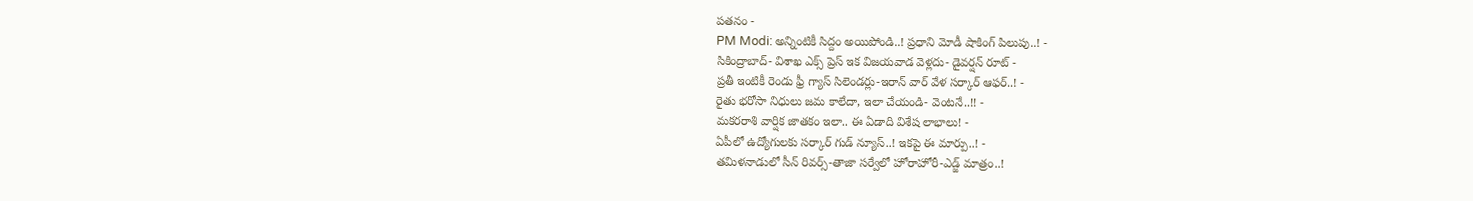పతనం -
PM Modi: అన్నింటికీ సిద్దం అయిపోండి..! ప్రధాని మోడీ షాకింగ్ పిలుపు..! -
సికింద్రాబాద్- విశాఖ ఎక్స్ ప్రెస్ ఇక విజయవాడ వెళ్లదు- డైవర్షన్ రూట్ -
ప్రతీ ఇంటికీ రెండు ఫ్రీ గ్యాస్ సిలెండర్లు-ఇరాన్ వార్ వేళ సర్కార్ ఆఫర్..! -
రైతు భరోసా నిధులు జమ కాలేదా, ఇలా చేయండి- వెంటనే..!! -
మకరరాశి వార్షిక జాతకం ఇలా.. ఈ ఏడాది విశేష లాభాలు! -
ఏపీలో ఉద్యోగులకు సర్కార్ గుడ్ న్యూస్..! ఇకపై ఈ మార్పు..! -
తమిళనాడులో సీన్ రివర్స్-తాజా సర్వేలో హోరాహోరీ-ఎడ్జ్ మాత్రం..!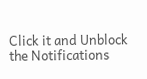Click it and Unblock the Notifications